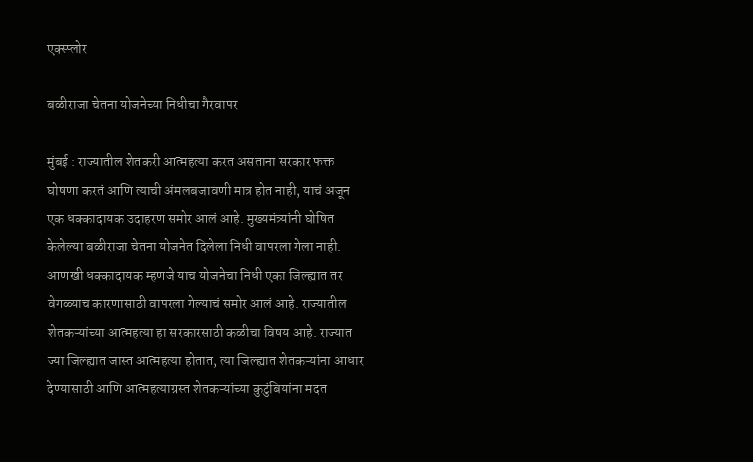एक्स्प्लोर

बळीराजा चेतना योजनेच्या निधीचा गैरवापर

मुंबई : राज्यातील शेतकरी आत्महत्या करत असताना सरकार फक्त घोषणा करतं आणि त्याची अंमलबजावणी मात्र होत नाही, याचं अजून एक धक्कादायक उदाहरण समोर आलं आहे. मुख्यमंत्र्यांनी घोषित केलेल्या बळीराजा चेतना योजनेत दिलेला निधी वापरला गेला नाही. आणखी धक्कादायक म्हणजे याच योजनेचा निधी एका जिल्ह्यात तर वेगळ्याच कारणासाठी वापरला गेल्याचं समोर आलं आहे. राज्यातील शेतकऱ्यांच्या आत्महत्या हा सरकारसाठी कळीचा विषय आहे. राज्यात ज्या जिल्ह्यात जास्त आत्महत्या होतात, त्या जिल्ह्यात शेतकऱ्यांना आधार देण्यासाठी आणि आत्महत्याग्रस्त शेतकऱ्यांच्या कुटुंबियांना मदत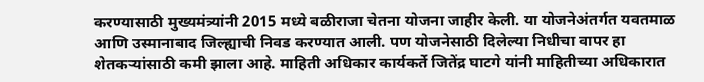करण्यासाठी मुख्यमंत्र्यांनी 2015 मध्ये बळीराजा चेतना योजना जाहीर केली. या योजनेअंतर्गत यवतमाळ आणि उस्मानाबाद जिल्ह्याची निवड करण्यात आली. पण योजनेसाठी दिलेल्या निधीचा वापर हा शेतकऱ्यांसाठी कमी झाला आहे. माहिती अधिकार कार्यकर्ते जितेंद्र घाटगे यांनी माहितीच्या अधिकारात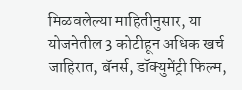मिळवलेल्या माहितीनुसार, या योजनेतील 3 कोटीहून अधिक खर्च जाहिरात, बॅनर्स, डॉक्युमेंट्री फिल्म,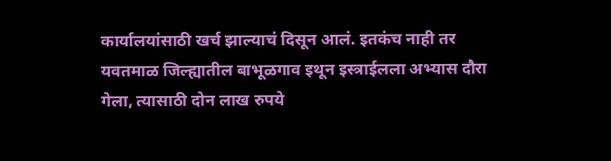कार्यालयांसाठी खर्च झाल्याचं दिसून आलं. इतकंच नाही तर यवतमाळ जिल्ह्यातील बाभूळगाव इथून इस्त्राईलला अभ्यास दौरा गेला, त्यासाठी दोन लाख रुपये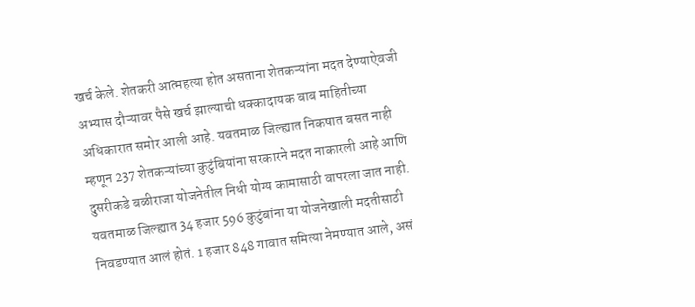खर्च केले. शेतकरी आत्महत्या होत असताना शेतकऱ्यांना मदत देण्याऐवजी अभ्यास दौऱ्यावर पैसे खर्च झाल्याची धक्कादायक बाब माहितीच्या अधिकारात समोर आली आहे. यवतमाळ जिल्ह्यात निकषात बसत नाही म्हणून 237 शेतकऱ्यांच्या कुटुंबियांना सरकारने मदत नाकारली आहे आणि दुसरीकडे बळीराजा योजनेतील निधी योग्य कामासाठी वापरला जात नाही. यवतमाळ जिल्ह्यात 34 हजार 596 कुटुंबांना या योजनेखाली मदतीसाठी निवडण्यात आलं होतं. 1 हजार 848 गावात समित्या नेमण्यात आले, असं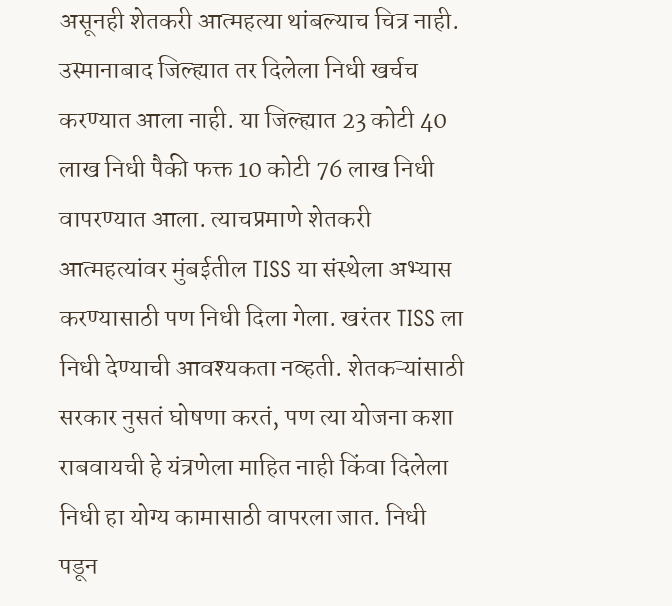असूनही शेतकरी आत्महत्या थांबल्याच चित्र नाही. उस्मानाबाद जिल्ह्यात तर दिलेला निधी खर्चच करण्यात आला नाही. या जिल्ह्यात 23 कोटी 40 लाख निधी पैकी फक्त 10 कोटी 76 लाख निधी वापरण्यात आला. त्याचप्रमाणे शेतकरी आत्महत्यांवर मुंबईतील TISS या संस्थेला अभ्यास करण्यासाठी पण निधी दिला गेला. खरंतर TISS ला निधी देण्याची आवश्यकता नव्हती. शेतकऱ्यांसाठी सरकार नुसतं घोषणा करतं, पण त्या योजना कशा राबवायची हे यंत्रणेला माहित नाही किंवा दिलेला निधी हा योग्य कामासाठी वापरला जात. निधी पडून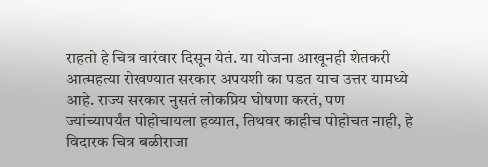राहतो हे चित्र वारंवार दिसून येतं. या योजना आखूनही शेतकरी आत्महत्या रोखण्यात सरकार अपयशी का पडत याच उत्तर यामध्ये आहे. राज्य सरकार नुसतं लोकप्रिय घोषणा करतं, पण ज्यांच्यापर्यंत पोहोचायला हव्यात, तिथवर काहीच पोहोचत नाही, हे विदारक चित्र बळीराजा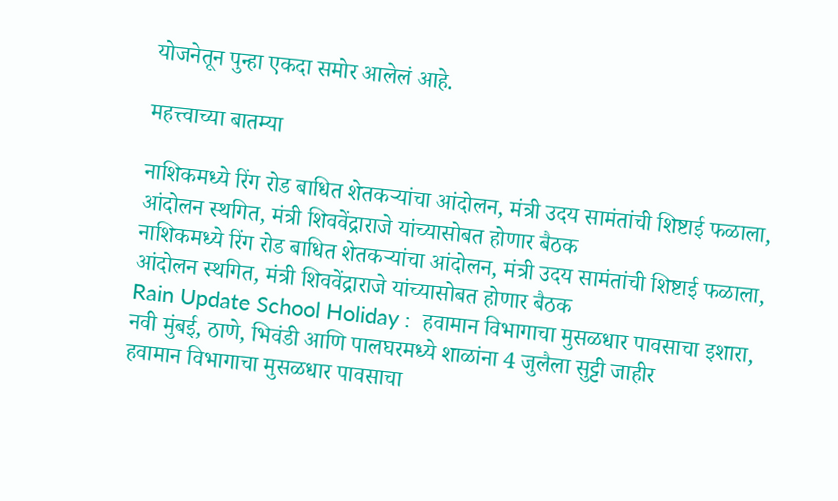योजनेतून पुन्हा एकदा समोर आलेलं आहे.

महत्त्वाच्या बातम्या

नाशिकमध्ये रिंग रोड बाधित शेतकऱ्यांचा आंदोलन, मंत्री उदय सामंतांची शिष्टाई फळाला, आंदोलन स्थगित, मंत्री शिववेंद्राराजे यांच्यासोबत होणार बैठक
नाशिकमध्ये रिंग रोड बाधित शेतकऱ्यांचा आंदोलन, मंत्री उदय सामंतांची शिष्टाई फळाला, आंदोलन स्थगित, मंत्री शिववेंद्राराजे यांच्यासोबत होणार बैठक
Rain Update School Holiday :  हवामान विभागाचा मुसळधार पावसाचा इशारा, नवी मुंबई, ठाणे, भिवंडी आणि पालघरमध्ये शाळांना 4 जुलैला सुट्टी जाहीर
हवामान विभागाचा मुसळधार पावसाचा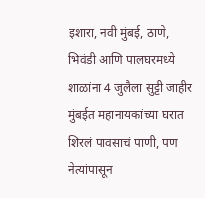इशारा, नवी मुंबई, ठाणे, भिवंडी आणि पालघरमध्ये शाळांना 4 जुलैला सुट्टी जाहीर
मुंबईत महानायकांच्या घरात शिरलं पावसाचं पाणी, पण नेत्यांपासून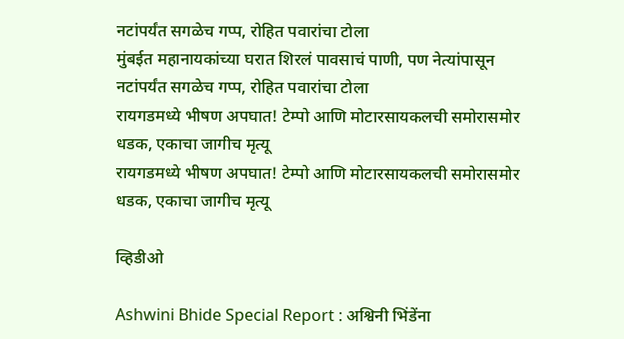नटांपर्यंत सगळेच गप्प, रोहित पवारांचा टोला
मुंबईत महानायकांच्या घरात शिरलं पावसाचं पाणी, पण नेत्यांपासून नटांपर्यंत सगळेच गप्प, रोहित पवारांचा टोला
रायगडमध्ये भीषण अपघात! टेम्पो आणि मोटारसायकलची समोरासमोर धडक, एकाचा जागीच मृत्यू
रायगडमध्ये भीषण अपघात! टेम्पो आणि मोटारसायकलची समोरासमोर धडक, एकाचा जागीच मृत्यू

व्हिडीओ

Ashwini Bhide Special Report : अश्विनी भिंडेंना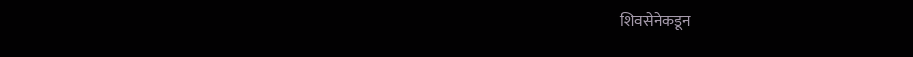शिवसेनेकडून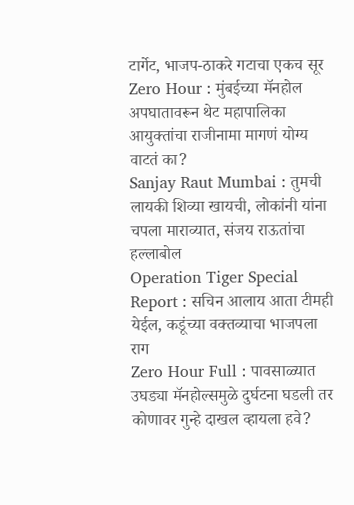टार्गेट, भाजप-ठाकरे गटाचा एकच सूर
Zero Hour : मुंबईच्या मॅनहोल अपघातावरून थेट महापालिका आयुक्तांचा राजीनामा मागणं योग्य वाटतं का?
Sanjay Raut Mumbai : तुमची लायकी शिव्या खायची, लोकांनी यांना चपला माराव्यात, संजय राऊतांचा हल्लाबोल
Operation Tiger Special Report : सचिन आलाय आता टीमही येईल, कडूंच्या वक्तव्याचा भाजपला राग
Zero Hour Full : पावसाळ्यात उघड्या मॅनहोल्समुळे दुर्घटना घडली तर कोणावर गुन्हे दाखल व्हायला हवे?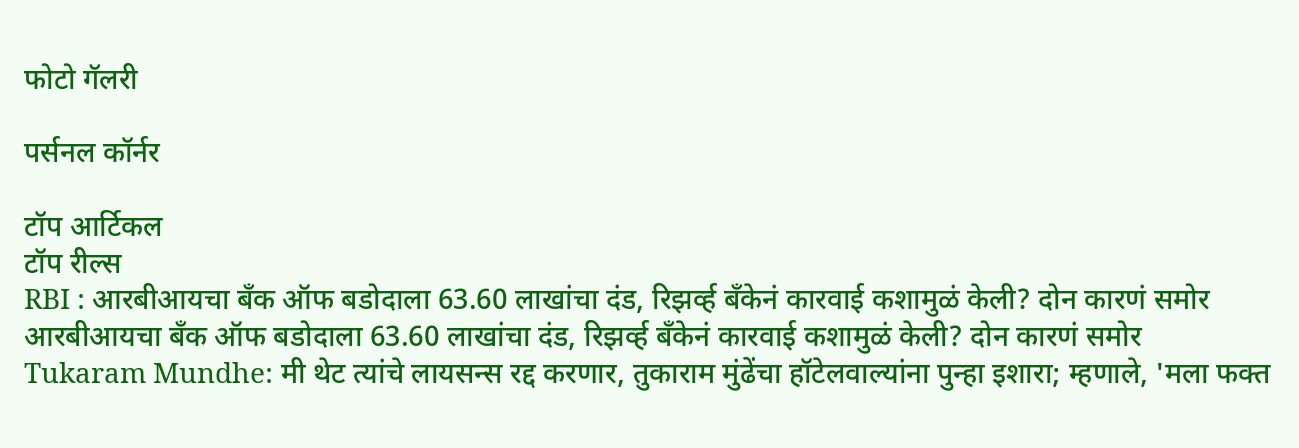फोटो गॅलरी

पर्सनल कॉर्नर

टॉप आर्टिकल
टॉप रील्स
RBI : आरबीआयचा बँक ऑफ बडोदाला 63.60 लाखांचा दंड, रिझर्व्ह बँकेनं कारवाई कशामुळं केली? दोन कारणं समोर
आरबीआयचा बँक ऑफ बडोदाला 63.60 लाखांचा दंड, रिझर्व्ह बँकेनं कारवाई कशामुळं केली? दोन कारणं समोर
Tukaram Mundhe: मी थेट त्यांचे लायसन्स रद्द करणार, तुकाराम मुंढेंचा हॉटेलवाल्यांना पुन्हा इशारा; म्हणाले, 'मला फक्त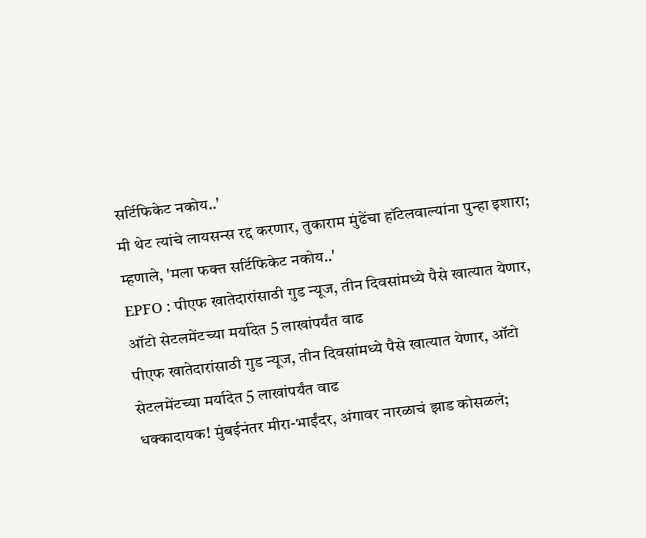सर्टिफिकेट नकोय..'
मी थेट त्यांचे लायसन्स रद्द करणार, तुकाराम मुंढेंचा हॉटेलवाल्यांना पुन्हा इशारा; म्हणाले, 'मला फक्त सर्टिफिकेट नकोय..'
EPFO : पीएफ खातेदारांसाठी गुड न्यूज, तीन दिवसांमध्ये पैसे खात्यात येणार, ऑटो सेटलमेंटच्या मर्यादेत 5 लाखांपर्यंत वाढ
पीएफ खातेदारांसाठी गुड न्यूज, तीन दिवसांमध्ये पैसे खात्यात येणार, ऑटो सेटलमेंटच्या मर्यादेत 5 लाखांपर्यंत वाढ
धक्कादायक! मुंबईनंतर मीरा-भाईंदर, अंगावर नारळाचं झाड कोसळलं;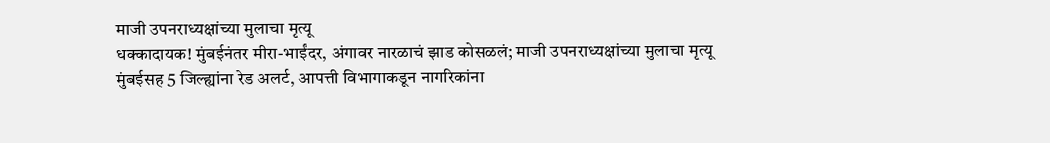माजी उपनराध्यक्षांच्या मुलाचा मृत्यू
धक्कादायक! मुंबईनंतर मीरा-भाईंदर, अंगावर नारळाचं झाड कोसळलं; माजी उपनराध्यक्षांच्या मुलाचा मृत्यू
मुंबईसह 5 जिल्ह्यांना रेड अलर्ट, आपत्ती विभागाकडून नागरिकांना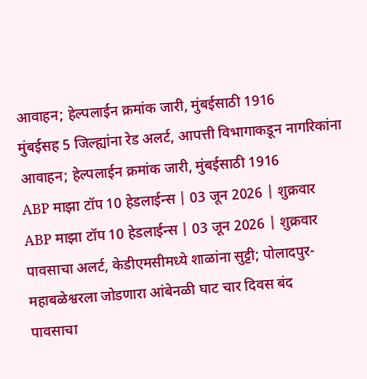आवाहन; हेल्पलाईन क्रमांक जारी, मुंबईसाठी 1916
मुंबईसह 5 जिल्ह्यांना रेड अलर्ट, आपत्ती विभागाकडून नागरिकांना आवाहन; हेल्पलाईन क्रमांक जारी, मुंबईसाठी 1916
ABP माझा टॉप 10 हेडलाईन्स | 03 जून 2026 | शुक्रवार
ABP माझा टॉप 10 हेडलाईन्स | 03 जून 2026 | शुक्रवार
पावसाचा अलर्ट, केडीएमसीमध्ये शाळांना सुट्टी; पोलादपुर-महाबळेश्वरला जोडणारा आंबेनळी घाट चार दिवस बंद
पावसाचा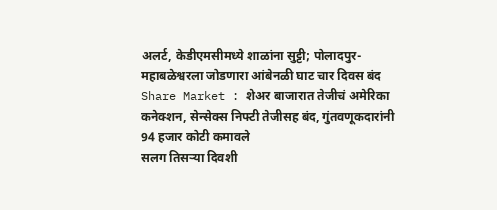अलर्ट, केडीएमसीमध्ये शाळांना सुट्टी; पोलादपुर-महाबळेश्वरला जोडणारा आंबेनळी घाट चार दिवस बंद
Share Market : शेअर बाजारात तेजीचं अमेरिका कनेक्शन, सेन्सेक्स निफ्टी तेजीसह बंद, गुंतवणूकदारांनी 94 हजार कोटी कमावले
सलग तिसऱ्या दिवशी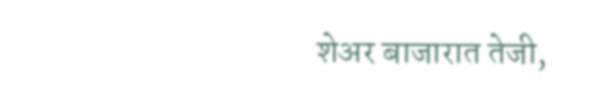शेअर बाजारात तेजी,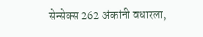सेन्सेक्स 262 अंकांनी वधारला,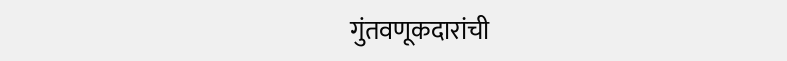गुंतवणूकदारांची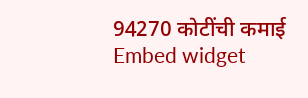94270 कोटींची कमाई
Embed widget